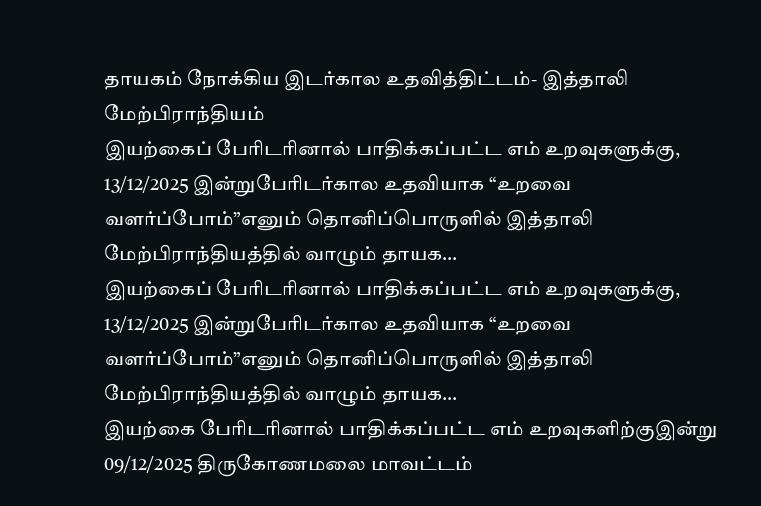தாயகம் நோக்கிய இடர்கால உதவித்திட்டம்- இத்தாலி மேற்பிராந்தியம்
இயற்கைப் பேரிடரினால் பாதிக்கப்பட்ட எம் உறவுகளுக்கு, 13/12/2025 இன்றுபேரிடர்கால உதவியாக “உறவை வளர்ப்போம்”எனும் தொனிப்பொருளில் இத்தாலி மேற்பிராந்தியத்தில் வாழும் தாயக…
இயற்கைப் பேரிடரினால் பாதிக்கப்பட்ட எம் உறவுகளுக்கு, 13/12/2025 இன்றுபேரிடர்கால உதவியாக “உறவை வளர்ப்போம்”எனும் தொனிப்பொருளில் இத்தாலி மேற்பிராந்தியத்தில் வாழும் தாயக…
இயற்கை பேரிடரினால் பாதிக்கப்பட்ட எம் உறவுகளிற்குஇன்று 09/12/2025 திருகோணமலை மாவட்டம்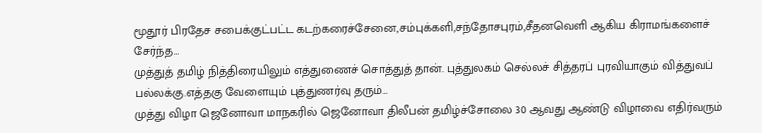மூதூர் பிரதேச சபைக்குட்பட்ட கடற்கரைச்சேனை,சம்புக்களி,சந்தோசபுரம்,சீதனவெளி ஆகிய கிராமங்களைச் சேர்ந்த…
முத்துத் தமிழ் நித்திரையிலும் எத்துணைச் சொத்துத் தான். புத்துலகம் செல்லச் சித்தரப் புரவியாகும் வித்துவப் பல்லக்கு.எத்தகு வேளையும் புத்துணர்வு தரும்…
முத்து விழா ஜெனோவா மாநகரில் ஜெனோவா திலீபன் தமிழ்ச்சோலை 30 ஆவது ஆண்டு விழாவை எதிர்வரும்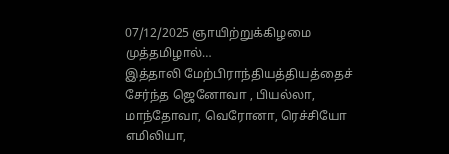07/12/2025 ஞாயிற்றுக்கிழமை முத்தமிழால்…
இத்தாலி மேற்பிராந்தியத்தியத்தைச் சேர்ந்த ஜெனோவா , பியல்லா, மாந்தோவா, வெரோனா, ரெச்சியோ எமிலியா,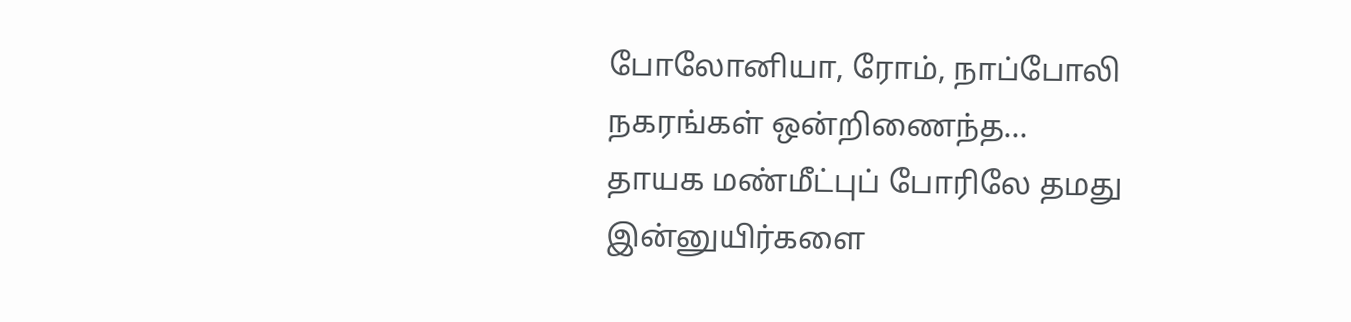போலோனியா, ரோம், நாப்போலி நகரங்கள் ஒன்றிணைந்த…
தாயக மண்மீட்புப் போரிலே தமது இன்னுயிர்களை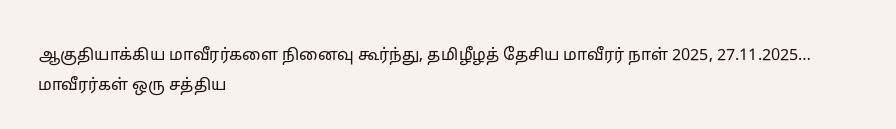ஆகுதியாக்கிய மாவீரர்களை நினைவு கூர்ந்து, தமிழீழத் தேசிய மாவீரர் நாள் 2025, 27.11.2025…
மாவீரர்கள் ஒரு சத்திய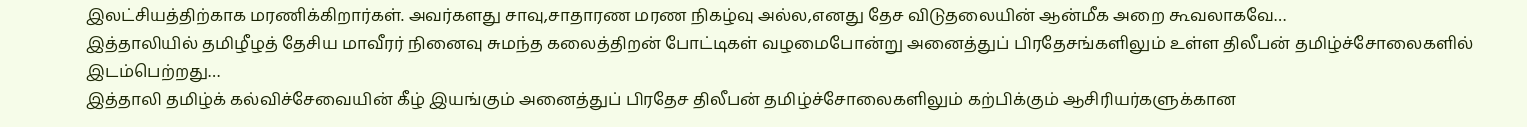இலட்சியத்திற்காக மரணிக்கிறார்கள். அவர்களது சாவு,சாதாரண மரண நிகழ்வு அல்ல,எனது தேச விடுதலையின் ஆன்மீக அறை கூவலாகவே…
இத்தாலியில் தமிழீழத் தேசிய மாவீரர் நினைவு சுமந்த கலைத்திறன் போட்டிகள் வழமைபோன்று அனைத்துப் பிரதேசங்களிலும் உள்ள திலீபன் தமிழ்ச்சோலைகளில் இடம்பெற்றது…
இத்தாலி தமிழ்க் கல்விச்சேவையின் கீழ் இயங்கும் அனைத்துப் பிரதேச திலீபன் தமிழ்ச்சோலைகளிலும் கற்பிக்கும் ஆசிரியர்களுக்கான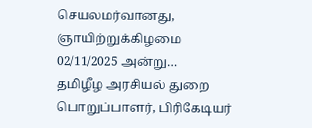செயலமர்வானது, ஞாயிற்றுக்கிழமை 02/11/2025 அன்று…
தமிழீழ அரசியல் துறை பொறுப்பாளர், பிரிகேடியர்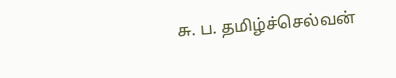சு. ப. தமிழ்ச்செல்வன்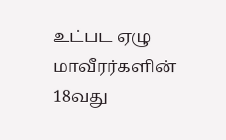உட்பட ஏழு மாவீரர்களின் 18வது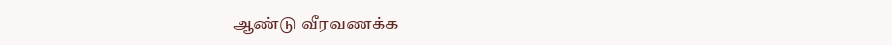ஆண்டு வீரவணக்க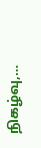நிகழ்வு,…